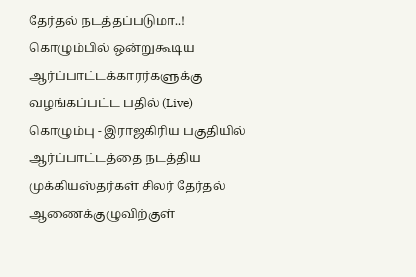தேர்தல் நடத்தப்படுமா..! கொழும்பில் ஒன்றுகூடிய ஆர்ப்பாட்டக்காரர்களுக்கு வழங்கப்பட்ட பதில் (Live)
கொழும்பு - இராஜகிரிய பகுதியில் ஆர்ப்பாட்டத்தை நடத்திய முக்கியஸ்தர்கள் சிலர் தேர்தல் ஆணைக்குழுவிற்குள்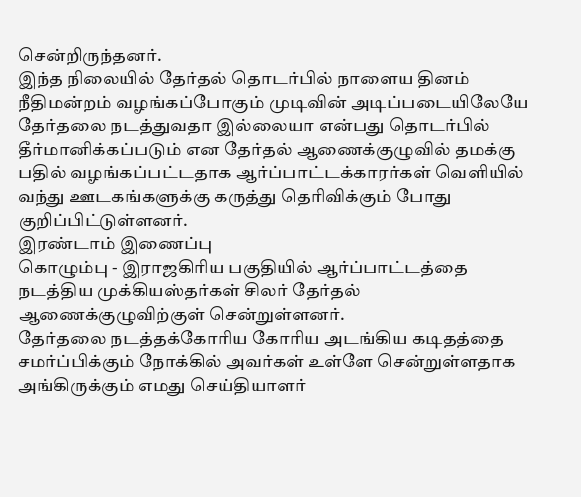சென்றிருந்தனர்.
இந்த நிலையில் தேர்தல் தொடர்பில் நாளைய தினம் நீதிமன்றம் வழங்கப்போகும் முடிவின் அடிப்படையிலேயே தேர்தலை நடத்துவதா இல்லையா என்பது தொடர்பில் தீர்மானிக்கப்படும் என தேர்தல் ஆணைக்குழுவில் தமக்கு பதில் வழங்கப்பட்டதாக ஆர்ப்பாட்டக்காரர்கள் வெளியில் வந்து ஊடகங்களுக்கு கருத்து தெரிவிக்கும் போது குறிப்பிட்டுள்ளனர்.
இரண்டாம் இணைப்பு
கொழும்பு - இராஜகிரிய பகுதியில் ஆர்ப்பாட்டத்தை நடத்திய முக்கியஸ்தர்கள் சிலர் தேர்தல் ஆணைக்குழுவிற்குள் சென்றுள்ளனர்.
தேர்தலை நடத்தக்கோரிய கோரிய அடங்கிய கடிதத்தை சமர்ப்பிக்கும் நோக்கில் அவர்கள் உள்ளே சென்றுள்ளதாக அங்கிருக்கும் எமது செய்தியாளர்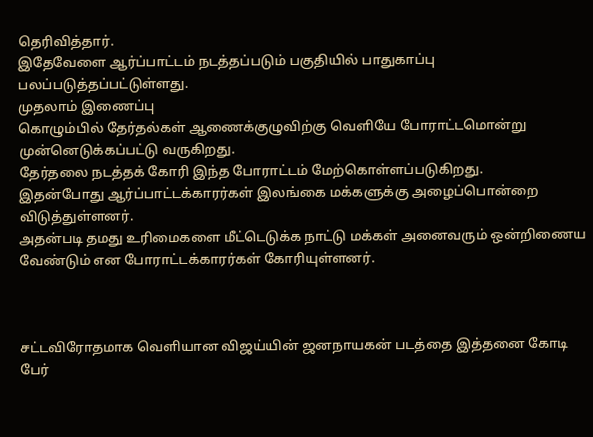தெரிவித்தார்.
இதேவேளை ஆர்ப்பாட்டம் நடத்தப்படும் பகுதியில் பாதுகாப்பு பலப்படுத்தப்பட்டுள்ளது.
முதலாம் இணைப்பு
கொழும்பில் தேர்தல்கள் ஆணைக்குழுவிற்கு வெளியே போராட்டமொன்று முன்னெடுக்கப்பட்டு வருகிறது.
தேர்தலை நடத்தக் கோரி இந்த போராட்டம் மேற்கொள்ளப்படுகிறது.
இதன்போது ஆர்ப்பாட்டக்காரர்கள் இலங்கை மக்களுக்கு அழைப்பொன்றை விடுத்துள்ளனர்.
அதன்படி தமது உரிமைகளை மீட்டெடுக்க நாட்டு மக்கள் அனைவரும் ஒன்றிணைய வேண்டும் என போராட்டக்காரர்கள் கோரியுள்ளனர்.



சட்டவிரோதமாக வெளியான விஜய்யின் ஜனநாயகன் படத்தை இத்தனை கோடி பேர்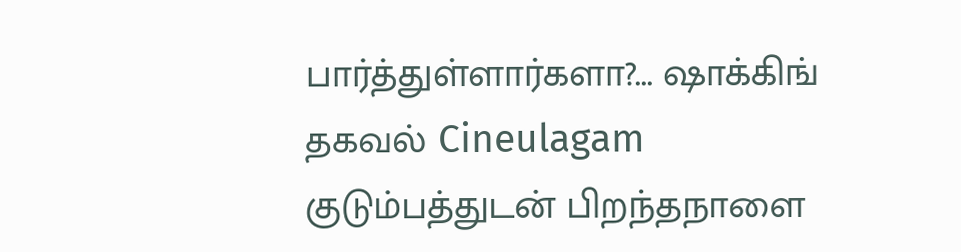பார்த்துள்ளார்களா?... ஷாக்கிங் தகவல் Cineulagam
குடும்பத்துடன் பிறந்தநாளை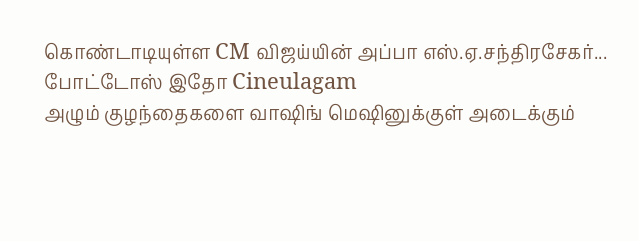கொண்டாடியுள்ள CM விஜய்யின் அப்பா எஸ்.ஏ.சந்திரசேகர்... போட்டோஸ் இதோ Cineulagam
அழும் குழந்தைகளை வாஷிங் மெஷினுக்குள் அடைக்கும்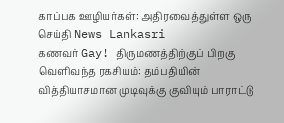காப்பக ஊழியர்கள்: அதிரவைத்துள்ள ஒரு செய்தி News Lankasri
கணவர் Gay! திருமணத்திற்குப் பிறகு வெளிவந்த ரகசியம்: தம்பதியின் வித்தியாசமான முடிவுக்கு குவியும் பாராட்டு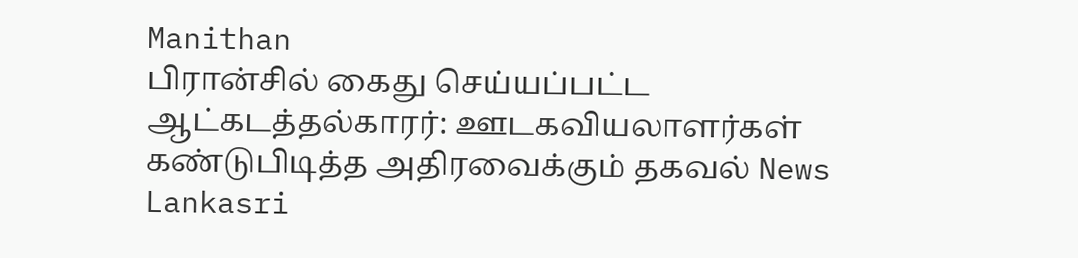Manithan
பிரான்சில் கைது செய்யப்பட்ட ஆட்கடத்தல்காரர்: ஊடகவியலாளர்கள் கண்டுபிடித்த அதிரவைக்கும் தகவல் News Lankasri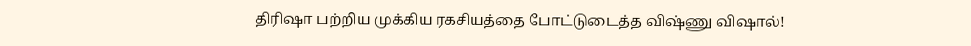திரிஷா பற்றிய முக்கிய ரகசியத்தை போட்டுடைத்த விஷ்ணு விஷால்!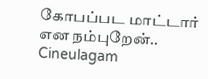கோபப்பட மாட்டார் என நம்புறேன்.. Cineulagam